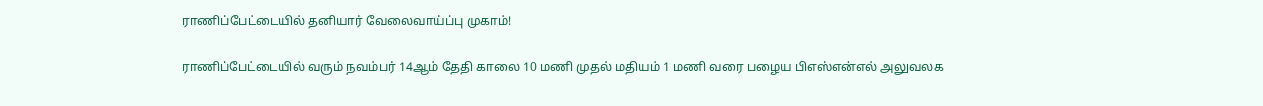ராணிப்பேட்டையில் தனியார் வேலைவாய்ப்பு முகாம்!

ராணிப்பேட்டையில் வரும் நவம்பர் 14ஆம் தேதி காலை 10 மணி முதல் மதியம் 1 மணி வரை பழைய பிஎஸ்என்எல் அலுவலக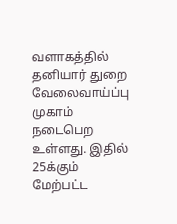வளாகத்தில் தனியார் துறை வேலைவாய்ப்பு முகாம் நடைபெற உள்ளது. இதில் 25க்கும் மேற்பட்ட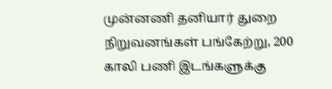முன்னணி தனியார் துறை நிறுவனங்கள் பங்கேற்று, 200 காலி பணி இடங்களுக்கு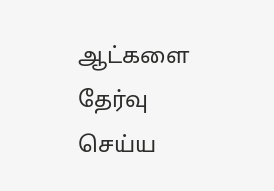ஆட்களை தேர்வு செய்ய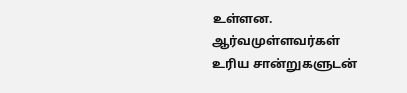உள்ளன. ஆர்வமுள்ளவர்கள் உரிய சான்றுகளுடன்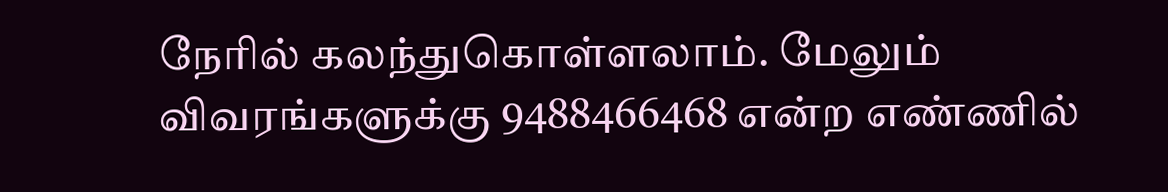நேரில் கலந்துகொள்ளலாம். மேலும் விவரங்களுக்கு 9488466468 என்ற எண்ணில்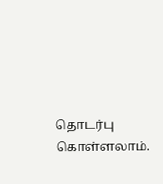தொடர்பு கொள்ளலாம்.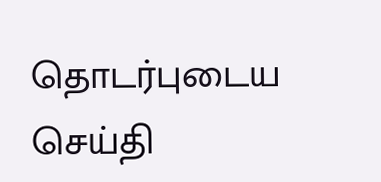தொடர்புடைய செய்தி